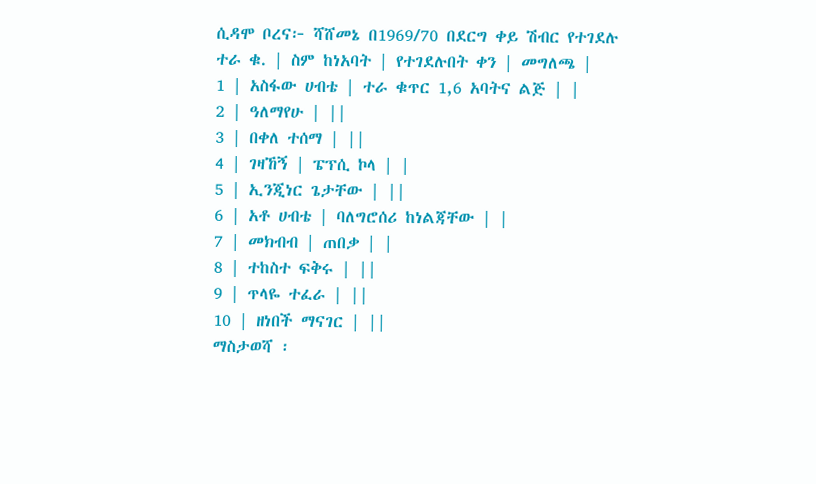ሲዳሞ ቦረና፦ ሻሸመኔ በ1969/70 በደርግ ቀይ ሽብር የተገደሉ
ተራ ቁ. | ስም ከነአባት | የተገደሉበት ቀን | መግለጫ |
1 | አስፋው ሀብቴ | ተራ ቁጥር 1,6 አባትና ልጅ | |
2 | ዓለማየሁ | ||
3 | በቀለ ተሰማ | ||
4 | ገዛኸኝ | ፔፕሲ ኮላ | |
5 | ኢንጂነር ጌታቸው | ||
6 | አቶ ሀብቴ | ባለግሮሰሪ ከነልጃቸው | |
7 | መክብብ | ጠበቃ | |
8 | ተከስተ ፍቅሩ | ||
9 | ጥላዬ ተፈራ | ||
10 | ዘነበች ማናገር | ||
ማስታወሻ ፡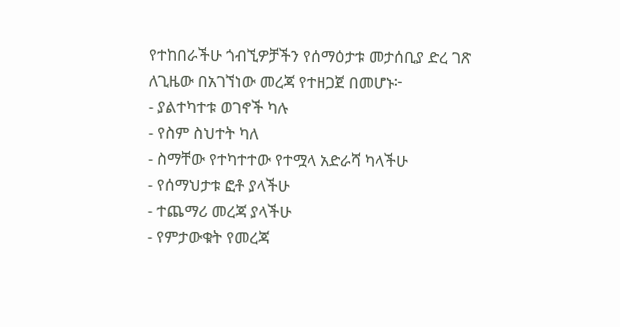የተከበራችሁ ጎብኚዎቻችን የሰማዕታቱ መታሰቢያ ድረ ገጽ
ለጊዜው በአገኘነው መረጃ የተዘጋጀ በመሆኑ፦
- ያልተካተቱ ወገኖች ካሉ
- የስም ስህተት ካለ
- ስማቸው የተካተተው የተሟላ አድራሻ ካላችሁ
- የሰማህታቱ ፎቶ ያላችሁ
- ተጨማሪ መረጃ ያላችሁ
- የምታውቁት የመረጃ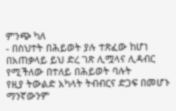ምንጭ ካለ
- በስህተት በሕይወት ያሉ ተጽፈው ከሆነ
በአጠቃላይ ይህ ድረ ገጽ ሊሟላና ሊዳብር የሚችለው በተለይ በሕይወት ባሉት
የዚያ ትውልድ አካላት ትብብርና ድጋፍ በመሆኑ ማንኛውንም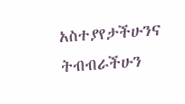አስተያየታችሁንና
ትብብራችሁን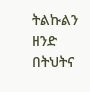ትልኩልን ዘንድ በትህትና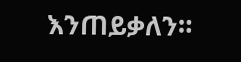እንጠይቃለን።